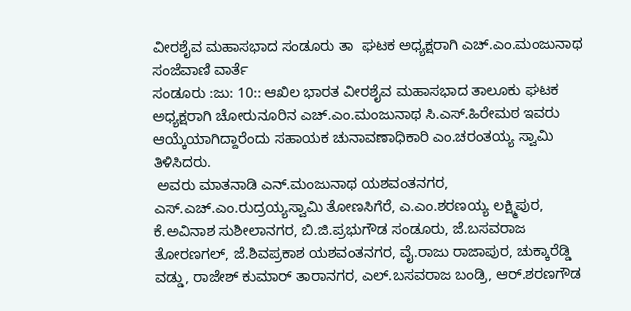ವೀರಶೈವ ಮಹಾಸಭಾದ ಸಂಡೂರು ತಾ  ಘಟಕ ಅಧ್ಯಕ್ಷರಾಗಿ ಎಚ್.ಎಂ.ಮಂಜುನಾಥ
ಸಂಜೆವಾಣಿ ವಾರ್ತೆ
ಸಂಡೂರು :ಜು: 10:: ಆಖಿಲ ಭಾರತ ವೀರಶೈವ ಮಹಾಸಭಾದ ತಾಲೂಕು ಘಟಕ ಅಧ್ಯಕ್ಷರಾಗಿ ಚೋರುನೂರಿನ ಎಚ್.ಎಂ.ಮಂಜುನಾಥ ಸಿ.ಎಸ್.ಹಿರೇಮಠ ಇವರು ಆಯ್ಕೆಯಾಗಿದ್ದಾರೆಂದು ಸಹಾಯಕ ಚುನಾವಣಾಧಿಕಾರಿ ಎಂ.ಚರಂತಯ್ಯ ಸ್ವಾಮಿ ತಿಳಿಸಿದರು.
 ಅವರು ಮಾತನಾಡಿ ಎನ್.ಮಂಜುನಾಥ ಯಶವಂತನಗರ, ಎಸ್.ಎಚ್.ಎಂ.ರುದ್ರಯ್ಯಸ್ವಾಮಿ ತೋಣಸಿಗೆರೆ, ಎ.ಎಂ.ಶರಣಯ್ಯ ಲಕ್ಷ್ಮಿಪುರ, ಕೆ.ಅವಿನಾಶ ಸುಶೀಲಾನಗರ, ಬಿ.ಜಿ.ಪ್ರಭುಗೌಡ ಸಂಡೂರು, ಜೆ.ಬಸವರಾಜ ತೋರಣಗಲ್, ಜೆ.ಶಿವಪ್ರಕಾಶ ಯಶವಂತನಗರ, ವೈ.ರಾಜು ರಾಜಾಪುರ, ಚುಕ್ಕಾರೆಡ್ಡಿ ವಡ್ಡು, ರಾಜೇಶ್ ಕುಮಾರ್ ತಾರಾನಗರ, ಎಲ್.ಬಸವರಾಜ ಬಂಡ್ರಿ, ಆರ್.ಶರಣಗೌಡ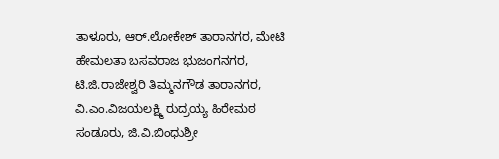ತಾಳೂರು, ಆರ್.ಲೋಕೇಶ್ ತಾರಾನಗರ, ಮೇಟಿ ಹೇಮಲತಾ ಬಸವರಾಜ ಭುಜಂಗನಗರ, ಟಿ.ಜಿ.ರಾಜೇಶ್ವರಿ ತಿಮ್ಮನಗೌಡ ತಾರಾನಗರ, ವಿ.ಎಂ.ವಿಜಯಲಕ್ಷ್ಮಿ ರುದ್ರಯ್ಯ ಹಿರೇಮಠ ಸಂಡೂರು, ಜಿ.ವಿ.ಬಿಂಧುಶ್ರೀ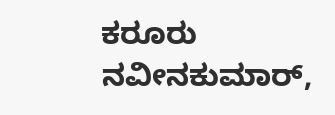ಕರೂರು ನವೀನಕುಮಾರ್,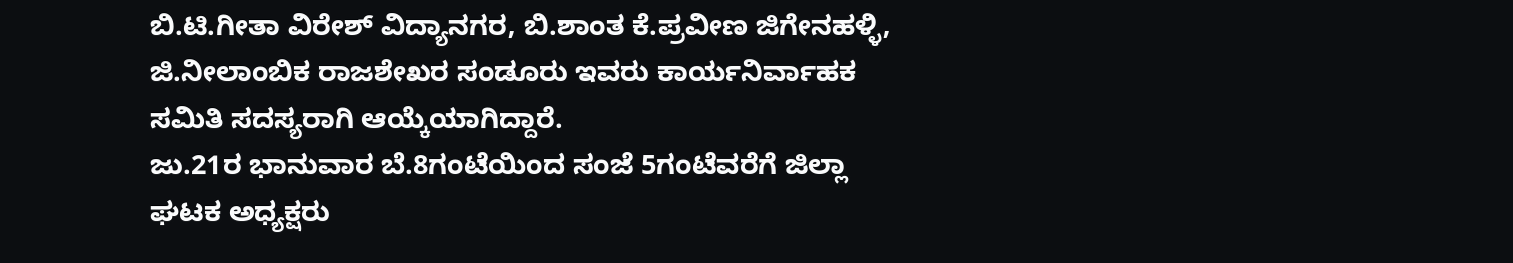ಬಿ.ಟಿ.ಗೀತಾ ವಿರೇಶ್ ವಿದ್ಯಾನಗರ, ಬಿ.ಶಾಂತ ಕೆ.ಪ್ರವೀಣ ಜಿಗೇನಹಳ್ಳಿ, ಜಿ.ನೀಲಾಂಬಿಕ ರಾಜಶೇಖರ ಸಂಡೂರು ಇವರು ಕಾರ್ಯನಿರ್ವಾಹಕ ಸಮಿತಿ ಸದಸ್ಯರಾಗಿ ಆಯ್ಕೆಯಾಗಿದ್ದಾರೆ.
ಜು.21ರ ಭಾನುವಾರ ಬೆ.8ಗಂಟೆಯಿಂದ ಸಂಜೆ 5ಗಂಟೆವರೆಗೆ ಜಿಲ್ಲಾ ಘಟಕ ಅಧ್ಯಕ್ಷರು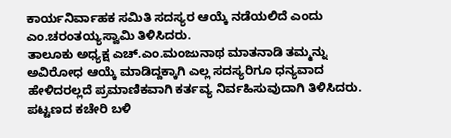ಕಾರ್ಯನಿರ್ವಾಹಕ ಸಮಿತಿ ಸದಸ್ಯರ ಆಯ್ಕೆ ನಡೆಯಲಿದೆ ಎಂದು ಎಂ.ಚರಂತಯ್ಯಸ್ವಾಮಿ ತಿಳಿಸಿದರು.
ತಾಲೂಕು ಅಧ್ಯಕ್ಷ ಎಚ್.ಎಂ.ಮಂಜುನಾಥ ಮಾತನಾಡಿ ತಮ್ಮನ್ನು ಅವಿರೋಧ ಆಯ್ಕೆ ಮಾಡಿದ್ದಕ್ಕಾಗಿ ಎಲ್ಲ ಸದಸ್ಯರಿಗೂ ಧನ್ಯವಾದ ಹೇಳಿದರಲ್ಲದೆ ಪ್ರಮಾಣಿಕವಾಗಿ ಕರ್ತವ್ಯ ನಿರ್ವಹಿಸುವುದಾಗಿ ತಿಳಿಸಿದರು.
ಪಟ್ಟಣದ ಕಚೇರಿ ಬಳಿ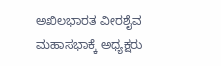ಅಖಿಲಭಾರತ ವೀರಶೈವ ಮಹಾಸಭಾಕ್ಕೆ ಅಧ್ಯಕ್ಷರು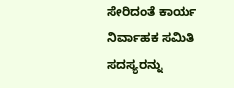ಸೇರಿದಂತೆ ಕಾರ್ಯ ನಿರ್ವಾಹಕ ಸಮಿತಿ ಸದಸ್ಯರನ್ನು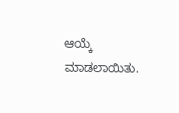ಆಯ್ಕೆ ಮಾಡಲಾಯಿತು.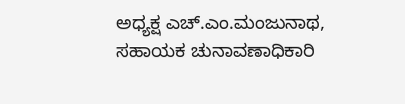ಅಧ್ಯಕ್ಷ ಎಚ್.ಎಂ.ಮಂಜುನಾಥ, ಸಹಾಯಕ ಚುನಾವಣಾಧಿಕಾರಿ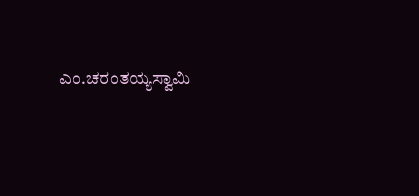ಎಂ.ಚರಂತಯ್ಯಸ್ವಾಮಿ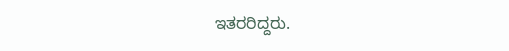ಇತರರಿದ್ದರು.